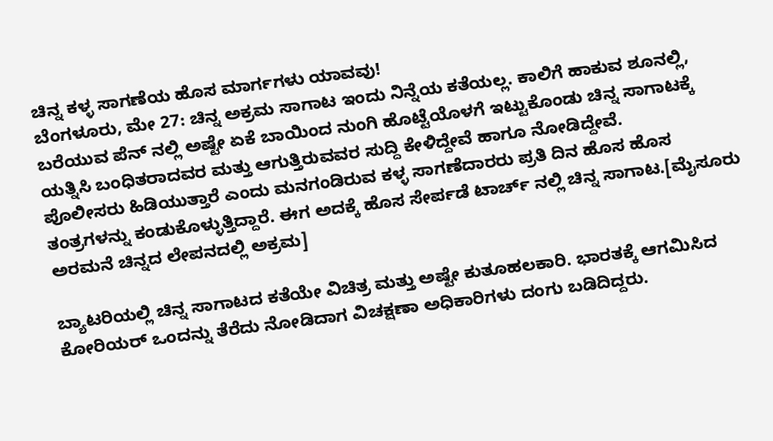ಚಿನ್ನ ಕಳ್ಳ ಸಾಗಣೆಯ ಹೊಸ ಮಾರ್ಗಗಳು ಯಾವವು!
ಬೆಂಗಳೂರು, ಮೇ 27: ಚಿನ್ನ ಅಕ್ರಮ ಸಾಗಾಟ ಇಂದು ನಿನ್ನೆಯ ಕತೆಯಲ್ಲ. ಕಾಲಿಗೆ ಹಾಕುವ ಶೂನಲ್ಲಿ, ಬರೆಯುವ ಪೆನ್ ನಲ್ಲಿ ಅಷ್ಟೇ ಏಕೆ ಬಾಯಿಂದ ನುಂಗಿ ಹೊಟ್ಟೆಯೊಳಗೆ ಇಟ್ಟುಕೊಂಡು ಚಿನ್ನ ಸಾಗಾಟಕ್ಕೆ ಯತ್ನಿಸಿ ಬಂಧಿತರಾದವರ ಮತ್ತು ಆಗುತ್ತಿರುವವರ ಸುದ್ದಿ ಕೇಳಿದ್ದೇವೆ ಹಾಗೂ ನೋಡಿದ್ದೇವೆ.
ಪೊಲೀಸರು ಹಿಡಿಯುತ್ತಾರೆ ಎಂದು ಮನಗಂಡಿರುವ ಕಳ್ಳ ಸಾಗಣೆದಾರರು ಪ್ರತಿ ದಿನ ಹೊಸ ಹೊಸ ತಂತ್ರಗಳನ್ನು ಕಂಡುಕೊಳ್ಳುತ್ತಿದ್ದಾರೆ. ಈಗ ಅದಕ್ಕೆ ಹೊಸ ಸೇರ್ಪಡೆ ಟಾರ್ಚ್ ನಲ್ಲಿ ಚಿನ್ನ ಸಾಗಾಟ.[ಮೈಸೂರು ಅರಮನೆ ಚಿನ್ನದ ಲೇಪನದಲ್ಲಿ ಅಕ್ರಮ]

ಬ್ಯಾಟರಿಯಲ್ಲಿ ಚಿನ್ನ ಸಾಗಾಟದ ಕತೆಯೇ ವಿಚಿತ್ರ ಮತ್ತು ಅಷ್ಟೇ ಕುತೂಹಲಕಾರಿ. ಭಾರತಕ್ಕೆ ಆಗಮಿಸಿದ ಕೋರಿಯರ್ ಒಂದನ್ನು ತೆರೆದು ನೋಡಿದಾಗ ವಿಚಕ್ಷಣಾ ಅಧಿಕಾರಿಗಳು ದಂಗು ಬಡಿದಿದ್ದರು.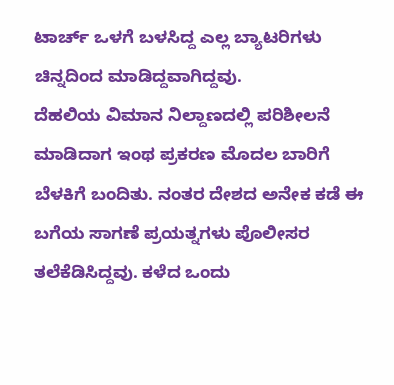ಟಾರ್ಚ್ ಒಳಗೆ ಬಳಸಿದ್ದ ಎಲ್ಲ ಬ್ಯಾಟರಿಗಳು ಚಿನ್ನದಿಂದ ಮಾಡಿದ್ದವಾಗಿದ್ದವು.
ದೆಹಲಿಯ ವಿಮಾನ ನಿಲ್ದಾಣದಲ್ಲಿ ಪರಿಶೀಲನೆ ಮಾಡಿದಾಗ ಇಂಥ ಪ್ರಕರಣ ಮೊದಲ ಬಾರಿಗೆ ಬೆಳಕಿಗೆ ಬಂದಿತು. ನಂತರ ದೇಶದ ಅನೇಕ ಕಡೆ ಈ ಬಗೆಯ ಸಾಗಣೆ ಪ್ರಯತ್ನಗಳು ಪೊಲೀಸರ ತಲೆಕೆಡಿಸಿದ್ದವು. ಕಳೆದ ಒಂದು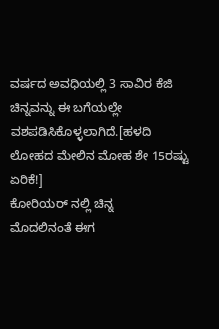ವರ್ಷದ ಅವಧಿಯಲ್ಲಿ 3 ಸಾವಿರ ಕೆಜಿ ಚಿನ್ನವನ್ನು ಈ ಬಗೆಯಲ್ಲೇ ವಶಪಡಿಸಿಕೊಳ್ಳಲಾಗಿದೆ.[ಹಳದಿ ಲೋಹದ ಮೇಲಿನ ಮೋಹ ಶೇ 15ರಷ್ಟು ಏರಿಕೆ!]
ಕೋರಿಯರ್ ನಲ್ಲಿ ಚಿನ್ನ
ಮೊದಲಿನಂತೆ ಈಗ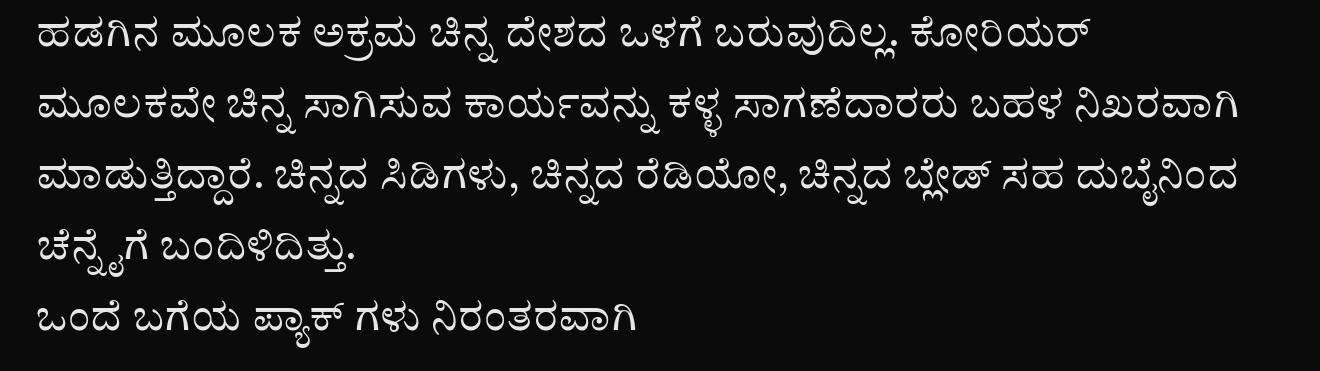ಹಡಗಿನ ಮೂಲಕ ಅಕ್ರಮ ಚಿನ್ನ ದೇಶದ ಒಳಗೆ ಬರುವುದಿಲ್ಲ. ಕೋರಿಯರ್ ಮೂಲಕವೇ ಚಿನ್ನ ಸಾಗಿಸುವ ಕಾರ್ಯವನ್ನು ಕಳ್ಳ ಸಾಗಣೆದಾರರು ಬಹಳ ನಿಖರವಾಗಿ ಮಾಡುತ್ತಿದ್ದಾರೆ. ಚಿನ್ನದ ಸಿಡಿಗಳು, ಚಿನ್ನದ ರೆಡಿಯೋ, ಚಿನ್ನದ ಬ್ಲೇಡ್ ಸಹ ದುಬೈನಿಂದ ಚೆನ್ನೈಗೆ ಬಂದಿಳಿದಿತ್ತು.
ಒಂದೆ ಬಗೆಯ ಪ್ಯಾಕ್ ಗಳು ನಿರಂತರವಾಗಿ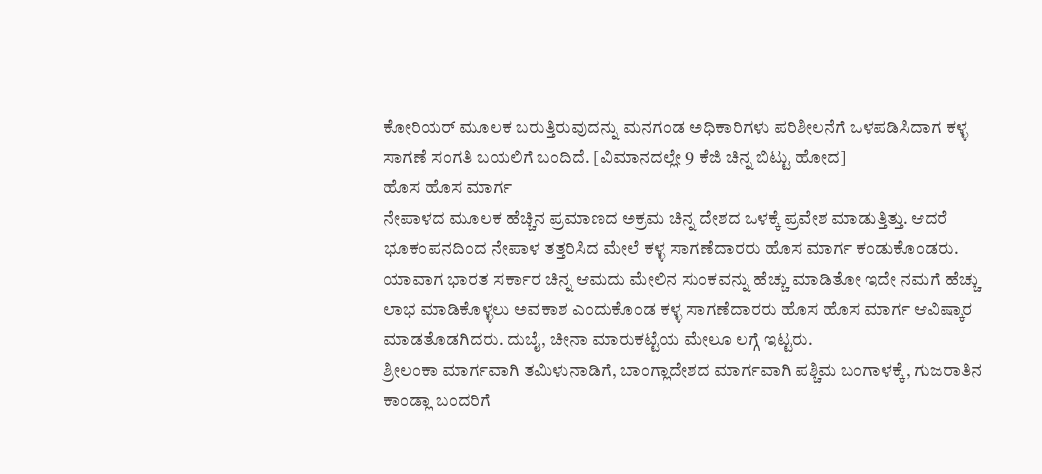ಕೋರಿಯರ್ ಮೂಲಕ ಬರುತ್ತಿರುವುದನ್ನು ಮನಗಂಡ ಅಧಿಕಾರಿಗಳು ಪರಿಶೀಲನೆಗೆ ಒಳಪಡಿಸಿದಾಗ ಕಳ್ಳ ಸಾಗಣೆ ಸಂಗತಿ ಬಯಲಿಗೆ ಬಂದಿದೆ. [ವಿಮಾನದಲ್ಲೇ 9 ಕೆಜಿ ಚಿನ್ನ ಬಿಟ್ಟು ಹೋದ]
ಹೊಸ ಹೊಸ ಮಾರ್ಗ
ನೇಪಾಳದ ಮೂಲಕ ಹೆಚ್ಚಿನ ಪ್ರಮಾಣದ ಅಕ್ರಮ ಚಿನ್ನ ದೇಶದ ಒಳಕ್ಕೆ ಪ್ರವೇಶ ಮಾಡುತ್ತಿತ್ತು. ಆದರೆ ಭೂಕಂಪನದಿಂದ ನೇಪಾಳ ತತ್ತರಿಸಿದ ಮೇಲೆ ಕಳ್ಳ ಸಾಗಣೆದಾರರು ಹೊಸ ಮಾರ್ಗ ಕಂಡುಕೊಂಡರು.
ಯಾವಾಗ ಭಾರತ ಸರ್ಕಾರ ಚಿನ್ನ ಆಮದು ಮೇಲಿನ ಸುಂಕವನ್ನು ಹೆಚ್ಚು ಮಾಡಿತೋ ಇದೇ ನಮಗೆ ಹೆಚ್ಚು ಲಾಭ ಮಾಡಿಕೊಳ್ಳಲು ಅವಕಾಶ ಎಂದುಕೊಂಡ ಕಳ್ಳ ಸಾಗಣೆದಾರರು ಹೊಸ ಹೊಸ ಮಾರ್ಗ ಆವಿಷ್ಕಾರ ಮಾಡತೊಡಗಿದರು. ದುಬೈ, ಚೀನಾ ಮಾರುಕಟ್ಟೆಯ ಮೇಲೂ ಲಗ್ಗೆ ಇಟ್ಟರು.
ಶ್ರೀಲಂಕಾ ಮಾರ್ಗವಾಗಿ ತಮಿಳುನಾಡಿಗೆ, ಬಾಂಗ್ಲಾದೇಶದ ಮಾರ್ಗವಾಗಿ ಪಶ್ಚಿಮ ಬಂಗಾಳಕ್ಕೆ, ಗುಜರಾತಿನ ಕಾಂಡ್ಲಾ ಬಂದರಿಗೆ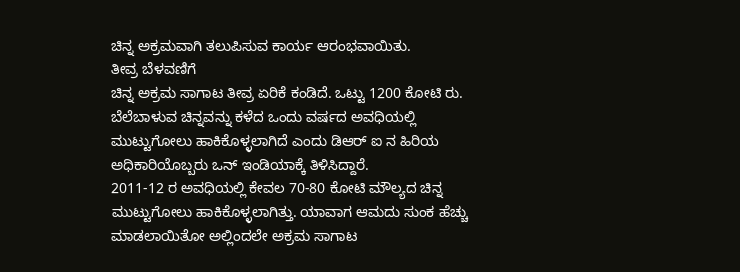ಚಿನ್ನ ಅಕ್ರಮವಾಗಿ ತಲುಪಿಸುವ ಕಾರ್ಯ ಆರಂಭವಾಯಿತು.
ತೀವ್ರ ಬೆಳವಣಿಗೆ
ಚಿನ್ನ ಅಕ್ರಮ ಸಾಗಾಟ ತೀವ್ರ ಏರಿಕೆ ಕಂಡಿದೆ. ಒಟ್ಟು 1200 ಕೋಟಿ ರು. ಬೆಲೆಬಾಳುವ ಚಿನ್ನವನ್ನು ಕಳೆದ ಒಂದು ವರ್ಷದ ಅವಧಿಯಲ್ಲಿ ಮುಟ್ಟುಗೋಲು ಹಾಕಿಕೊಳ್ಳಲಾಗಿದೆ ಎಂದು ಡಿಆರ್ ಐ ನ ಹಿರಿಯ ಅಧಿಕಾರಿಯೊಬ್ಬರು ಒನ್ ಇಂಡಿಯಾಕ್ಕೆ ತಿಳಿಸಿದ್ದಾರೆ.
2011-12 ರ ಅವಧಿಯಲ್ಲಿ ಕೇವಲ 70-80 ಕೋಟಿ ಮೌಲ್ಯದ ಚಿನ್ನ ಮುಟ್ಟುಗೋಲು ಹಾಕಿಕೊಳ್ಳಲಾಗಿತ್ತು. ಯಾವಾಗ ಆಮದು ಸುಂಕ ಹೆಚ್ಚು ಮಾಡಲಾಯಿತೋ ಅಲ್ಲಿಂದಲೇ ಅಕ್ರಮ ಸಾಗಾಟ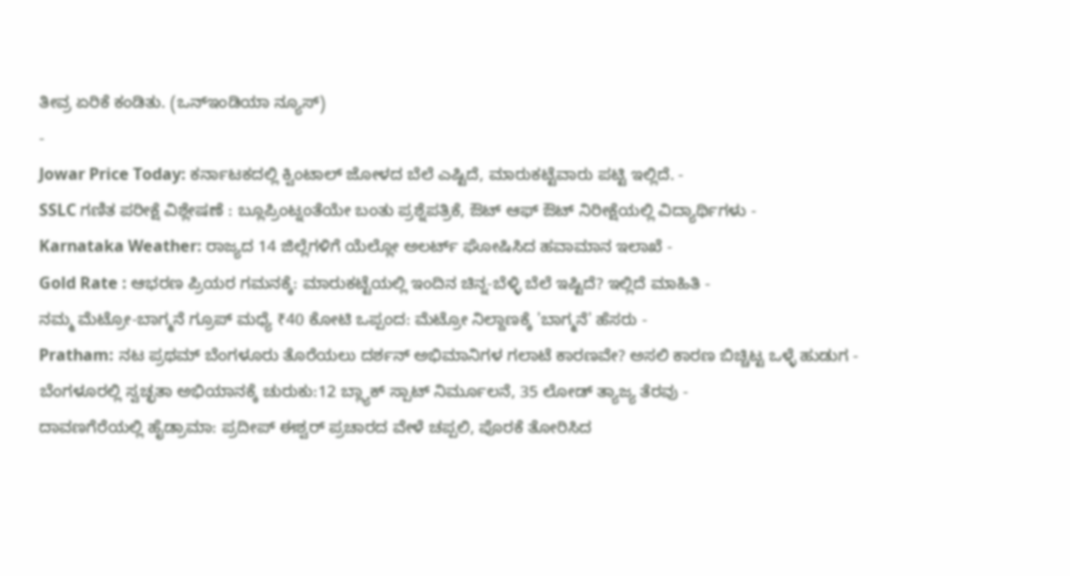ತೀವ್ರ ಏರಿಕೆ ಕಂಡಿತು. (ಒನ್ಇಂಡಿಯಾ ನ್ಯೂಸ್)
-
Jowar Price Today: ಕರ್ನಾಟಕದಲ್ಲಿ ಕ್ವಿಂಟಾಲ್ ಜೋಳದ ಬೆಲೆ ಎಷ್ಟಿದೆ, ಮಾರುಕಟ್ಟೆವಾರು ಪಟ್ಟಿ ಇಲ್ಲಿದೆ. -
SSLC ಗಣಿತ ಪರೀಕ್ಷೆ ವಿಶ್ಲೇಷಣೆ : ಬ್ಲೂಪ್ರಿಂಟ್ನಂತೆಯೇ ಬಂತು ಪ್ರಶ್ನೆಪತ್ರಿಕೆ, ಔಟ್ ಆಫ್ ಔಟ್ ನಿರೀಕ್ಷೆಯಲ್ಲಿ ವಿದ್ಯಾರ್ಥಿಗಳು -
Karnataka Weather: ರಾಜ್ಯದ 14 ಜಿಲ್ಲೆಗಳಿಗೆ ಯೆಲ್ಲೋ ಅಲರ್ಟ್ ಘೋಷಿಸಿದ ಹವಾಮಾನ ಇಲಾಖೆ -
Gold Rate : ಆಭರಣ ಪ್ರಿಯರ ಗಮನಕ್ಕೆ: ಮಾರುಕಟ್ಟೆಯಲ್ಲಿ ಇಂದಿನ ಚಿನ್ನ-ಬೆಳ್ಳಿ ಬೆಲೆ ಇಷ್ಟಿದೆ? ಇಲ್ಲಿದೆ ಮಾಹಿತಿ -
ನಮ್ಮ ಮೆಟ್ರೋ-ಬಾಗ್ಮನೆ ಗ್ರೂಪ್ ಮಧ್ಯೆ ₹40 ಕೋಟಿ ಒಪ್ಪಂದ: ಮೆಟ್ರೋ ನಿಲ್ದಾಣಕ್ಕೆ 'ಬಾಗ್ಮನೆ' ಹೆಸರು -
Pratham: ನಟ ಪ್ರಥಮ್ ಬೆಂಗಳೂರು ತೊರೆಯಲು ದರ್ಶನ್ ಅಭಿಮಾನಿಗಳ ಗಲಾಟೆ ಕಾರಣವೇ? ಅಸಲಿ ಕಾರಣ ಬಿಚ್ಚಿಟ್ಟ ಒಳ್ಳೆ ಹುಡುಗ -
ಬೆಂಗಳೂರಲ್ಲಿ ಸ್ವಚ್ಛತಾ ಅಭಿಯಾನಕ್ಕೆ ಚುರುಕು:12 ಬ್ಲ್ಯಾಕ್ ಸ್ಪಾಟ್ ನಿರ್ಮೂಲನೆ, 35 ಲೋಡ್ ತ್ಯಾಜ್ಯ ತೆರವು -
ದಾವಣಗೆರೆಯಲ್ಲಿ ಹೈಡ್ರಾಮಾ: ಪ್ರದೀಪ್ ಈಶ್ವರ್ ಪ್ರಚಾರದ ವೇಳೆ ಚಪ್ಪಲಿ, ಪೊರಕೆ ತೋರಿಸಿದ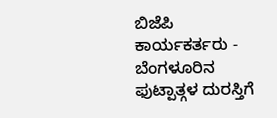ಬಿಜೆಪಿ ಕಾರ್ಯಕರ್ತರು -
ಬೆಂಗಳೂರಿನ ಫುಟ್ಪಾತ್ಗಳ ದುರಸ್ತಿಗೆ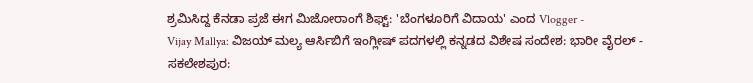ಶ್ರಮಿಸಿದ್ದ ಕೆನಡಾ ಪ್ರಜೆ ಈಗ ಮಿಜೋರಾಂಗೆ ಶಿಫ್ಟ್: 'ಬೆಂಗಳೂರಿಗೆ ವಿದಾಯ' ಎಂದ Vlogger -
Vijay Mallya: ವಿಜಯ್ ಮಲ್ಯ ಆರ್ಸಿಬಿಗೆ ಇಂಗ್ಲೀಷ್ ಪದಗಳಲ್ಲಿ ಕನ್ನಡದ ವಿಶೇಷ ಸಂದೇಶ: ಭಾರೀ ವೈರಲ್ -
ಸಕಲೇಶಪುರ: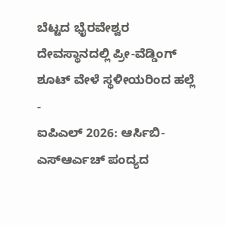ಬೆಟ್ಟದ ಭೈರವೇಶ್ವರ ದೇವಸ್ಥಾನದಲ್ಲಿ ಪ್ರೀ-ವೆಡ್ಡಿಂಗ್ ಶೂಟ್ ವೇಳೆ ಸ್ಥಳೀಯರಿಂದ ಹಲ್ಲೆ -
ಐಪಿಎಲ್ 2026: ಆರ್ಸಿಬಿ-ಎಸ್ಆರ್ಎಚ್ ಪಂದ್ಯದ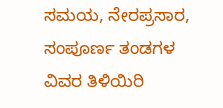ಸಮಯ, ನೇರಪ್ರಸಾರ, ಸಂಪೂರ್ಣ ತಂಡಗಳ ವಿವರ ತಿಳಿಯಿರಿ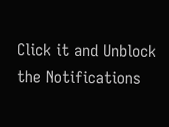Click it and Unblock the Notifications